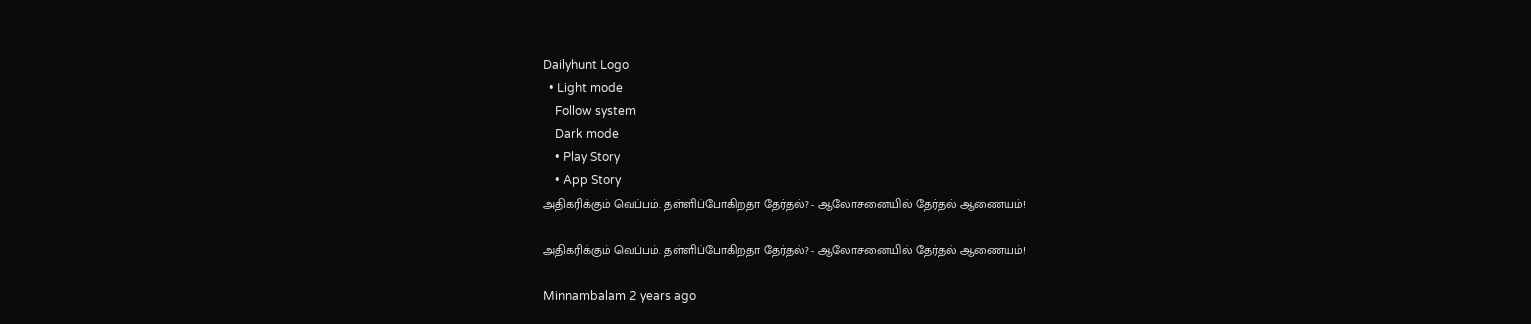Dailyhunt Logo
  • Light mode
    Follow system
    Dark mode
    • Play Story
    • App Story
அதிகரிக்கும் வெப்பம். தள்ளிப்போகிறதா தேர்தல்? - ஆலோசனையில் தேர்தல் ஆணையம்!

அதிகரிக்கும் வெப்பம். தள்ளிப்போகிறதா தேர்தல்? - ஆலோசனையில் தேர்தல் ஆணையம்!

Minnambalam 2 years ago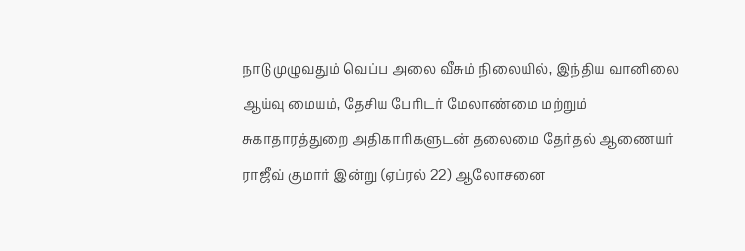நாடு முழுவதும் வெப்ப அலை வீசும் நிலையில், இந்திய வானிலை ஆய்வு மையம், தேசிய பேரிடர் மேலாண்மை மற்றும் சுகாதாரத்துறை அதிகாரிகளுடன் தலைமை தேர்தல் ஆணையர் ராஜீவ் குமார் இன்று (ஏப்ரல் 22) ஆலோசனை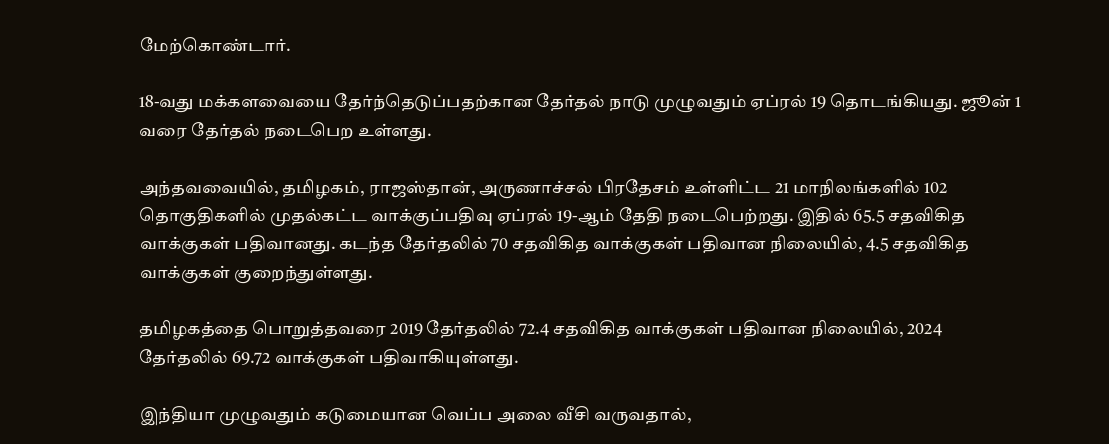மேற்கொண்டார்.

18-வது மக்களவையை தேர்ந்தெடுப்பதற்கான தேர்தல் நாடு முழுவதும் ஏப்ரல் 19 தொடங்கியது. ஜூன் 1 வரை தேர்தல் நடைபெற உள்ளது.

அந்தவவையில், தமிழகம், ராஜஸ்தான், அருணாச்சல் பிரதேசம் உள்ளிட்ட 21 மாநிலங்களில் 102 தொகுதிகளில் முதல்கட்ட வாக்குப்பதிவு ஏப்ரல் 19-ஆம் தேதி நடைபெற்றது. இதில் 65.5 சதவிகித வாக்குகள் பதிவானது. கடந்த தேர்தலில் 70 சதவிகித வாக்குகள் பதிவான நிலையில், 4.5 சதவிகித வாக்குகள் குறைந்துள்ளது.

தமிழகத்தை பொறுத்தவரை 2019 தேர்தலில் 72.4 சதவிகித வாக்குகள் பதிவான நிலையில், 2024 தேர்தலில் 69.72 வாக்குகள் பதிவாகியுள்ளது.

இந்தியா முழுவதும் கடுமையான வெப்ப அலை வீசி வருவதால்,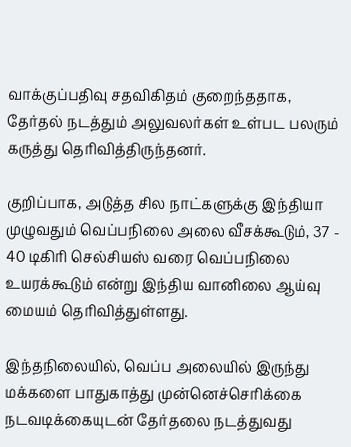வாக்குப்பதிவு சதவிகிதம் குறைந்ததாக, தேர்தல் நடத்தும் அலுவலர்கள் உள்பட பலரும் கருத்து தெரிவித்திருந்தனர்.

குறிப்பாக, அடுத்த சில நாட்களுக்கு இந்தியா முழுவதும் வெப்பநிலை அலை வீசக்கூடும், 37 - 40 டிகிரி செல்சியஸ் வரை வெப்பநிலை உயரக்கூடும் என்று இந்திய வானிலை ஆய்வு மையம் தெரிவித்துள்ளது.

இந்தநிலையில், வெப்ப அலையில் இருந்து மக்களை பாதுகாத்து முன்னெச்செரிக்கை நடவடிக்கையுடன் தேர்தலை நடத்துவது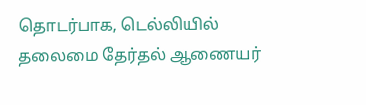தொடர்பாக, டெல்லியில் தலைமை தேர்தல் ஆணையர்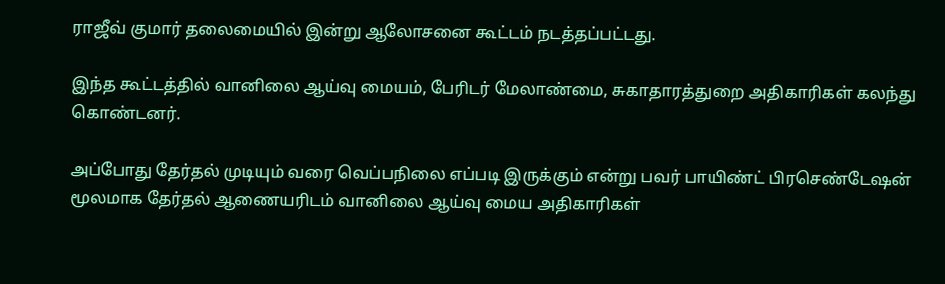ராஜீவ் குமார் தலைமையில் இன்று ஆலோசனை கூட்டம் நடத்தப்பட்டது.

இந்த கூட்டத்தில் வானிலை ஆய்வு மையம், பேரிடர் மேலாண்மை, சுகாதாரத்துறை அதிகாரிகள் கலந்து கொண்டனர்.

அப்போது தேர்தல் முடியும் வரை வெப்பநிலை எப்படி இருக்கும் என்று பவர் பாயிண்ட் பிரசெண்டேஷன் மூலமாக தேர்தல் ஆணையரிடம் வானிலை ஆய்வு மைய அதிகாரிகள்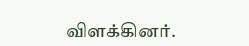விளக்கினர்.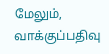மேலும், வாக்குப்பதிவு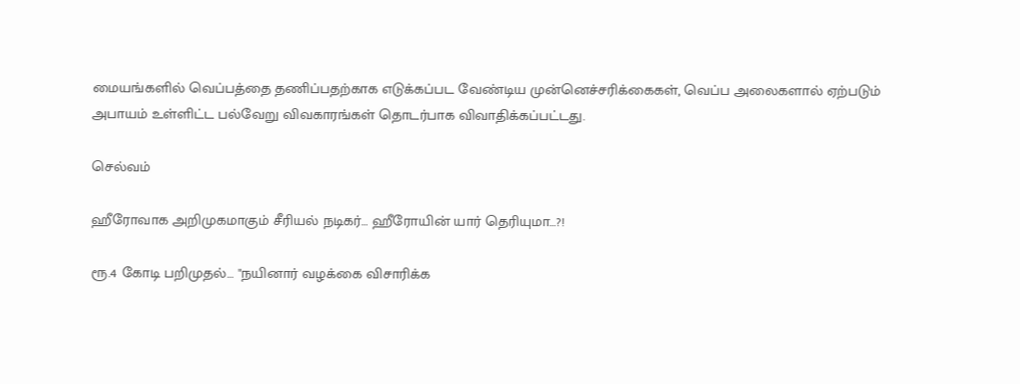மையங்களில் வெப்பத்தை தணிப்பதற்காக எடுக்கப்பட வேண்டிய முன்னெச்சரிக்கைகள், வெப்ப அலைகளால் ஏற்படும் அபாயம் உள்ளிட்ட பல்வேறு விவகாரங்கள் தொடர்பாக விவாதிக்கப்பட்டது.

செல்வம்

ஹீரோவாக அறிமுகமாகும் சீரியல் நடிகர்… ஹீரோயின் யார் தெரியுமா…?!

ரூ.4 கோடி பறிமுதல்… "நயினார் வழக்கை விசாரிக்க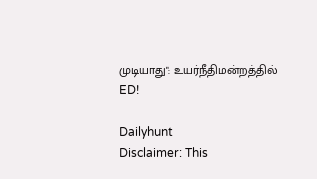முடியாது": உயர்நீதிமன்றத்தில் ED!

Dailyhunt
Disclaimer: This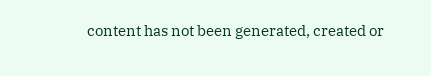content has not been generated, created or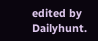edited by Dailyhunt.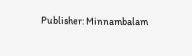Publisher: Minnambalam